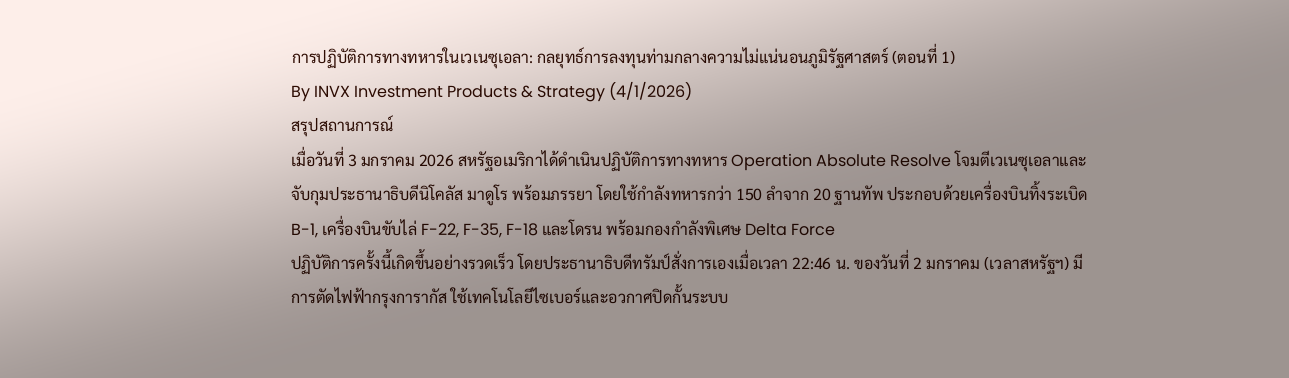การปฏิบัติการทางทหารในเวเนซุเอลา: กลยุทธ์การลงทุนท่ามกลางความไม่แน่นอนภูมิรัฐศาสตร์ (ตอนที่ 1)
By INVX Investment Products & Strategy (4/1/2026)
สรุปสถานการณ์
เมื่อวันที่ 3 มกราคม 2026 สหรัฐอเมริกาได้ดำเนินปฏิบัติการทางทหาร Operation Absolute Resolve โจมตีเวเนซุเอลาและจับกุมประธานาธิบดีนิโคลัส มาดูโร พร้อมภรรยา โดยใช้กำลังทหารกว่า 150 ลำจาก 20 ฐานทัพ ประกอบด้วยเครื่องบินทิ้งระเบิด B-1, เครื่องบินขับไล่ F-22, F-35, F-18 และโดรน พร้อมกองกำลังพิเศษ Delta Force
ปฏิบัติการครั้งนี้เกิดขึ้นอย่างรวดเร็ว โดยประธานาธิบดีทรัมป์สั่งการเองเมื่อเวลา 22:46 น. ของวันที่ 2 มกราคม (เวลาสหรัฐฯ) มีการตัดไฟฟ้ากรุงการากัส ใช้เทคโนโลยีไซเบอร์และอวกาศปิดกั้นระบบ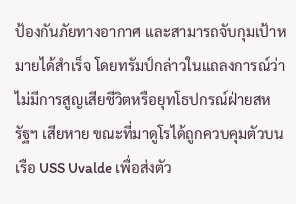ป้องกันภัยทางอากาศ และสามารถจับกุมเป้าหมายได้สำเร็จ โดยทรัมป์กล่าวในแถลงการณ์ว่าไม่มีการสูญเสียชีวิตหรือยุทโธปกรณ์ฝ่ายสหรัฐฯ เสียหาย ขณะที่มาดูโรได้ถูกควบคุมตัวบนเรือ USS Uvalde เพื่อส่งตัว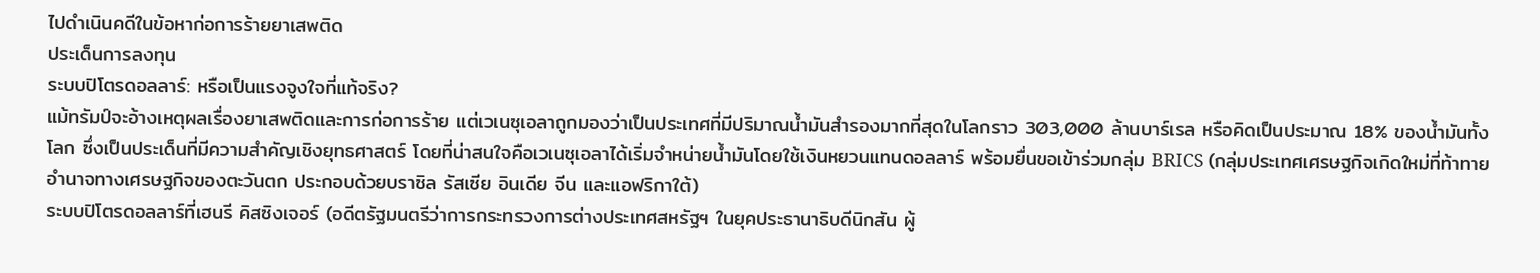ไปดำเนินคดีในข้อหาก่อการร้ายยาเสพติด
ประเด็นการลงทุน
ระบบปิโตรดอลลาร์: หรือเป็นแรงจูงใจที่แท้จริง?
แม้ทรัมป์จะอ้างเหตุผลเรื่องยาเสพติดและการก่อการร้าย แต่เวเนซุเอลาถูกมองว่าเป็นประเทศที่มีปริมาณน้ำมันสำรองมากที่สุดในโลกราว 303,000 ล้านบาร์เรล หรือคิดเป็นประมาณ 18% ของน้ำมันทั้งโลก ซึ่งเป็นประเด็นที่มีความสำคัญเชิงยุทธศาสตร์ โดยที่น่าสนใจคือเวเนซุเอลาได้เริ่มจำหน่ายน้ำมันโดยใช้เงินหยวนแทนดอลลาร์ พร้อมยื่นขอเข้าร่วมกลุ่ม BRICS (กลุ่มประเทศเศรษฐกิจเกิดใหม่ที่ท้าทายอำนาจทางเศรษฐกิจของตะวันตก ประกอบด้วยบราซิล รัสเซีย อินเดีย จีน และแอฟริกาใต้)
ระบบปิโตรดอลลาร์ที่เฮนรี คิสซิงเจอร์ (อดีตรัฐมนตรีว่าการกระทรวงการต่างประเทศสหรัฐฯ ในยุคประธานาธิบดีนิกสัน ผู้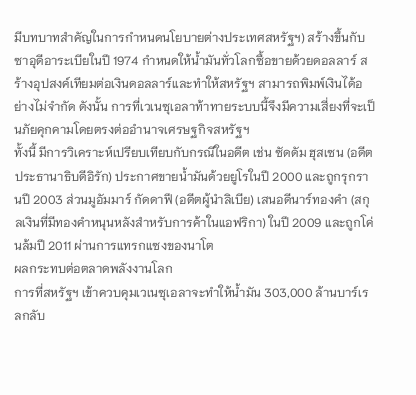มีบทบาทสำคัญในการกำหนดนโยบายต่างประเทศสหรัฐฯ) สร้างขึ้นกับซาอุดีอาระเบียในปี 1974 กำหนดให้น้ำมันทั่วโลกซื้อขายด้วยดอลลาร์ สร้างอุปสงค์เทียมต่อเงินดอลลาร์และทำให้สหรัฐฯ สามารถพิมพ์เงินได้อย่างไม่จำกัด ดังนั้น การที่เวเนซุเอลาท้าทายระบบนี้จึงมีความเสี่ยงที่จะเป็นภัยคุกคามโดยตรงต่ออำนาจเศรษฐกิจสหรัฐฯ
ทั้งนี้ มีการวิเคราะห์เปรียบเทียบกับกรณีในอดีต เช่น ซัดดัม ฮุสเซน (อดีตประธานาธิบดีอิรัก) ประกาศขายน้ำมันด้วยยูโรในปี 2000 และถูกรุกรานปี 2003 ส่วนมูอัมมาร์ กัดดาฟี (อดีตผู้นำลิเบีย) เสนอดีนาร์ทองคำ (สกุลเงินที่มีทองคำหนุนหลังสำหรับการค้าในแอฟริกา) ในปี 2009 และถูกโค่นล้มปี 2011 ผ่านการแทรกแซงของนาโต
ผลกระทบต่อตลาดพลังงานโลก
การที่สหรัฐฯ เข้าควบคุมเวเนซุเอลาจะทำให้น้ำมัน 303,000 ล้านบาร์เรลกลับ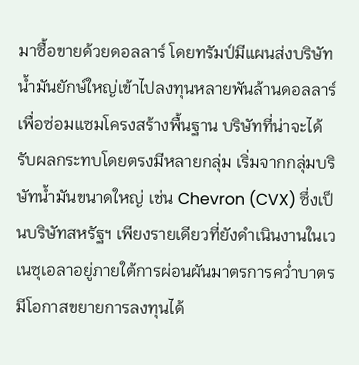มาซื้อขายด้วยดอลลาร์ โดยทรัมป์มีแผนส่งบริษัทน้ำมันยักษ์ใหญ่เข้าไปลงทุนหลายพันล้านดอลลาร์เพื่อซ่อมแซมโครงสร้างพื้นฐาน บริษัทที่น่าจะได้รับผลกระทบโดยตรงมีหลายกลุ่ม เริ่มจากกลุ่มบริษัทน้ำมันขนาดใหญ่ เช่น Chevron (CVX) ซึ่งเป็นบริษัทสหรัฐฯ เพียงรายเดียวที่ยังดำเนินงานในเวเนซุเอลาอยู่ภายใต้การผ่อนผันมาตรการคว่ำบาตร มีโอกาสขยายการลงทุนได้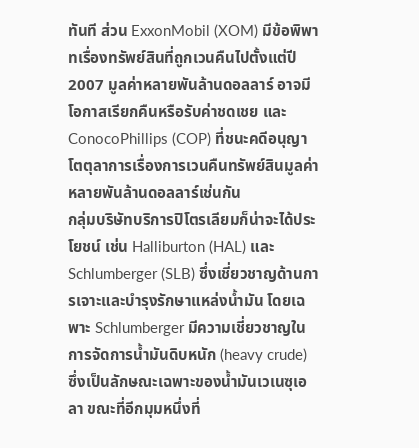ทันที ส่วน ExxonMobil (XOM) มีข้อพิพาทเรื่องทรัพย์สินที่ถูกเวนคืนไปตั้งแต่ปี 2007 มูลค่าหลายพันล้านดอลลาร์ อาจมีโอกาสเรียกคืนหรือรับค่าชดเชย และ ConocoPhillips (COP) ที่ชนะคดีอนุญาโตตุลาการเรื่องการเวนคืนทรัพย์สินมูลค่าหลายพันล้านดอลลาร์เช่นกัน
กลุ่มบริษัทบริการปิโตรเลียมก็น่าจะได้ประโยชน์ เช่น Halliburton (HAL) และ Schlumberger (SLB) ซึ่งเชี่ยวชาญด้านการเจาะและบำรุงรักษาแหล่งน้ำมัน โดยเฉพาะ Schlumberger มีความเชี่ยวชาญในการจัดการน้ำมันดิบหนัก (heavy crude) ซึ่งเป็นลักษณะเฉพาะของน้ำมันเวเนซุเอลา ขณะที่อีกมุมหนึ่งที่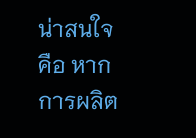น่าสนใจ คือ หากการผลิต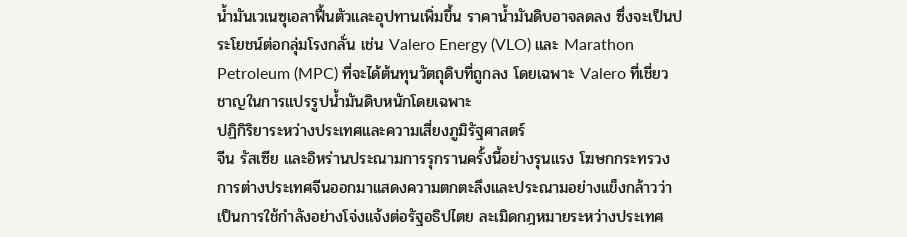น้ำมันเวเนซุเอลาฟื้นตัวและอุปทานเพิ่มขึ้น ราคาน้ำมันดิบอาจลดลง ซึ่งจะเป็นประโยชน์ต่อกลุ่มโรงกลั่น เช่น Valero Energy (VLO) และ Marathon Petroleum (MPC) ที่จะได้ต้นทุนวัตถุดิบที่ถูกลง โดยเฉพาะ Valero ที่เชี่ยวชาญในการแปรรูปน้ำมันดิบหนักโดยเฉพาะ
ปฏิกิริยาระหว่างประเทศและความเสี่ยงภูมิรัฐศาสตร์
จีน รัสเซีย และอิหร่านประณามการรุกรานครั้งนี้อย่างรุนแรง โฆษกกระทรวงการต่างประเทศจีนออกมาแสดงความตกตะลึงและประณามอย่างแข็งกล้าวว่าเป็นการใช้กำลังอย่างโจ่งแจ้งต่อรัฐอธิปไตย ละเมิดกฎหมายระหว่างประเทศ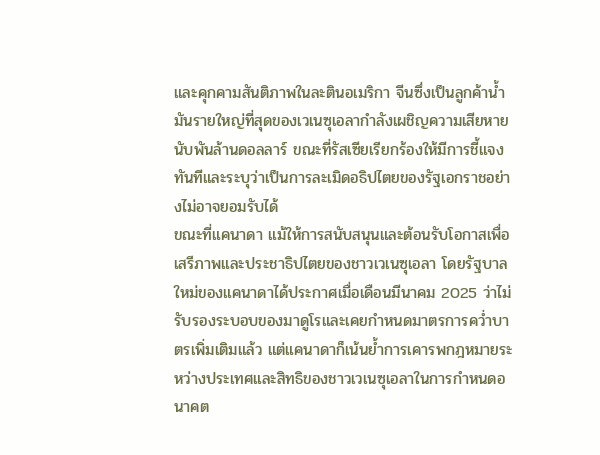และคุกคามสันติภาพในละตินอเมริกา จีนซึ่งเป็นลูกค้าน้ำมันรายใหญ่ที่สุดของเวเนซุเอลากำลังเผชิญความเสียหายนับพันล้านดอลลาร์ ขณะที่รัสเซียเรียกร้องให้มีการชี้แจงทันทีและระบุว่าเป็นการละเมิดอธิปไตยของรัฐเอกราชอย่างไม่อาจยอมรับได้
ขณะที่แคนาดา แม้ให้การสนับสนุนและต้อนรับโอกาสเพื่อเสรีภาพและประชาธิปไตยของชาวเวเนซุเอลา โดยรัฐบาลใหม่ของแคนาดาได้ประกาศเมื่อเดือนมีนาคม 2025 ว่าไม่รับรองระบอบของมาดูโรและเคยกำหนดมาตรการคว่ำบาตรเพิ่มเติมแล้ว แต่แคนาดาก็เน้นย้ำการเคารพกฎหมายระหว่างประเทศและสิทธิของชาวเวเนซุเอลาในการกำหนดอนาคต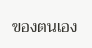ของตนเอง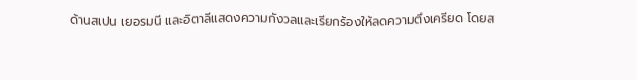ด้านสเปน เยอรมนี และอิตาลีแสดงความกังวลและเรียกร้องให้ลดความตึงเครียด โดยส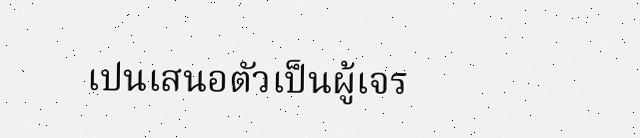เปนเสนอตัวเป็นผู้เจร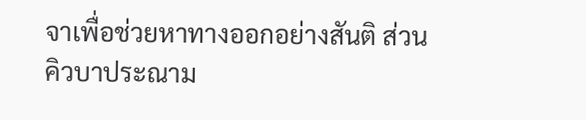จาเพื่อช่วยหาทางออกอย่างสันติ ส่วนคิวบาประณาม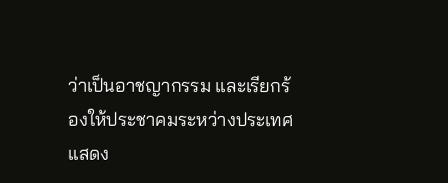ว่าเป็นอาชญากรรม และเรียกร้องให้ประชาคมระหว่างประเทศแสดง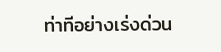ท่าทีอย่างเร่งด่วน